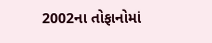2002ના તોફાનોમાં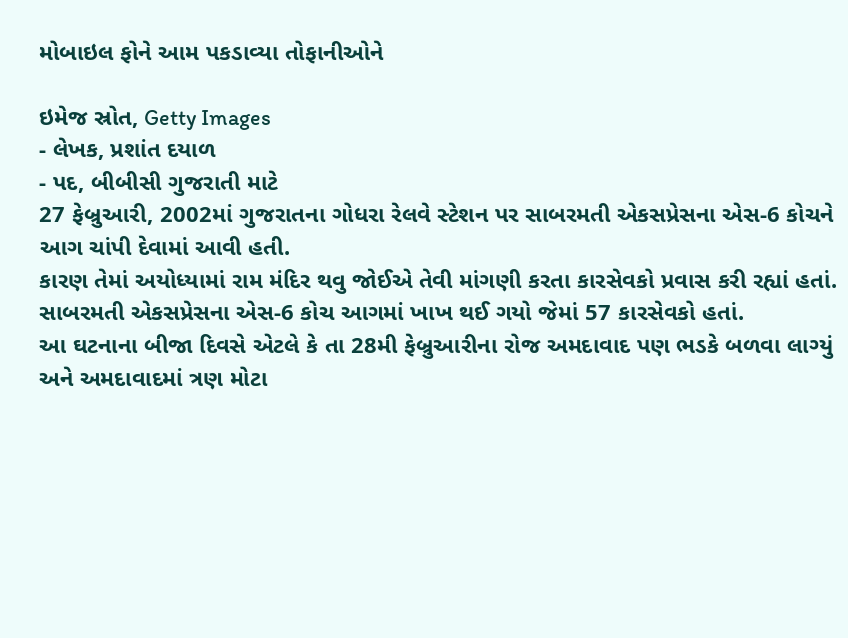મોબાઇલ ફોને આમ પકડાવ્યા તોફાનીઓને

ઇમેજ સ્રોત, Getty Images
- લેખક, પ્રશાંત દયાળ
- પદ, બીબીસી ગુજરાતી માટે
27 ફેબ્રુઆરી, 2002માં ગુજરાતના ગોધરા રેલવે સ્ટેશન પર સાબરમતી એકસપ્રેસના એસ-6 કોચને આગ ચાંપી દેવામાં આવી હતી.
કારણ તેમાં અયોધ્યામાં રામ મંદિર થવુ જોઈએ તેવી માંગણી કરતા કારસેવકો પ્રવાસ કરી રહ્યાં હતાં.
સાબરમતી એકસપ્રેસના એસ-6 કોચ આગમાં ખાખ થઈ ગયો જેમાં 57 કારસેવકો હતાં.
આ ઘટનાના બીજા દિવસે એટલે કે તા 28મી ફેબ્રુઆરીના રોજ અમદાવાદ પણ ભડકે બળવા લાગ્યું અને અમદાવાદમાં ત્રણ મોટા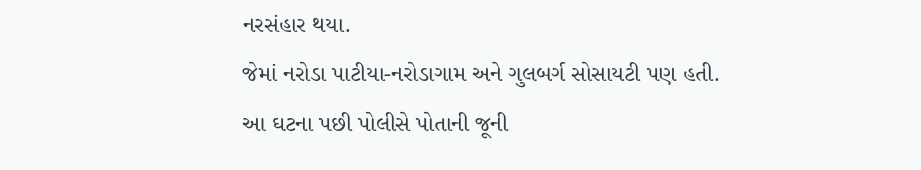નરસંહાર થયા.
જેમાં નરોડા પાટીયા-નરોડાગામ અને ગુલબર્ગ સોસાયટી પણ હતી.
આ ઘટના પછી પોલીસે પોતાની જૂની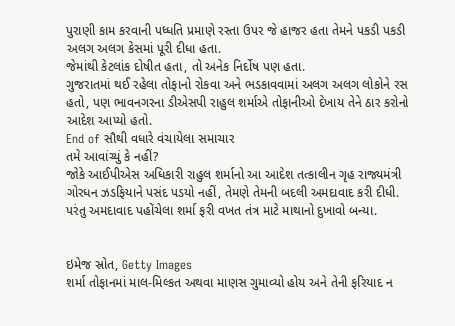પુરાણી કામ કરવાની પધ્ધતિ પ્રમાણે રસ્તા ઉપર જે હાજર હતા તેમને પકડી પકડી અલગ અલગ કેસમાં પૂરી દીધા હતા.
જેમાંથી કેટલાંક દોષીત હતા, તો અનેક નિર્દોષ પણ હતા.
ગુજરાતમાં થઈ રહેલા તોફાનો રોકવા અને ભડકાવવામાં અલગ અલગ લોકોને રસ હતો, પણ ભાવનગરના ડીએસપી રાહુલ શર્માએ તોફાનીઓ દેખાય તેને ઠાર કરોનો આદેશ આપ્યો હતો.
End of સૌથી વધારે વંચાયેલા સમાચાર
તમે આવાંચ્યું કે નહીં?
જોકે આઈપીએસ અધિકારી રાહુલ શર્માનો આ આદેશ તત્કાલીન ગૃહ રાજ્યમંત્રી ગોરધન ઝડફિયાને પસંદ પડયો નહીં, તેમણે તેમની બદલી અમદાવાદ કરી દીધી.
પરંતુ અમદાવાદ પહોંચેલા શર્મા ફરી વખત તંત્ર માટે માથાનો દુખાવો બન્યા.


ઇમેજ સ્રોત, Getty Images
શર્મા તોફાનમાં માલ-મિલ્કત અથવા માણસ ગુમાવ્યો હોય અને તેની ફરિયાદ ન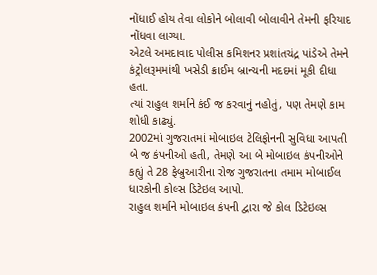નોંધાઈ હોય તેવા લોકોને બોલાવી બોલાવીને તેમની ફરિયાદ નોંધવા લાગ્યા.
એટલે અમદાવાદ પોલીસ કમિશનર પ્રશાંતચંદ્ર પાંડેએ તેમને કંટ્રોલરૂમમાંથી ખસેડી ક્રાઈમ બ્રાન્ચની મદદમાં મૂકી દીધા હતા.
ત્યાં રાહુલ શર્માને કંઈ જ કરવાનું નહોતું, પણ તેમણે કામ શોધી કાઢ્યું.
2002માં ગુજરાતમાં મોબાઇલ ટેલિફોનની સુવિધા આપતી બે જ કંપનીઓ હતી, તેમણે આ બે મોબાઇલ કંપનીઓને કહ્યું તે 28 ફેબ્રુઆરીના રોજ ગુજરાતના તમામ મોબાઈલ ધારકોની કોલ્સ ડિટેઇલ આપો.
રાહુલ શર્માને મોબાઇલ કંપની દ્વારા જે કોલ ડિટેઇલ્સ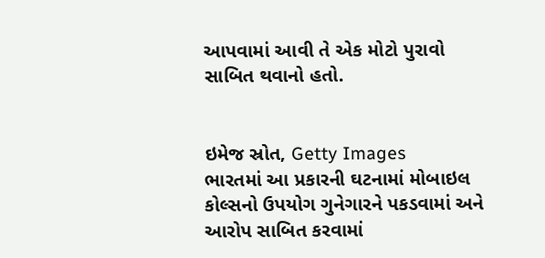આપવામાં આવી તે એક મોટો પુરાવો સાબિત થવાનો હતો.


ઇમેજ સ્રોત, Getty Images
ભારતમાં આ પ્રકારની ઘટનામાં મોબાઇલ કોલ્સનો ઉપયોગ ગુનેગારને પકડવામાં અને આરોપ સાબિત કરવામાં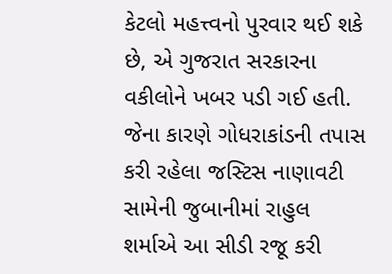કેટલો મહત્ત્વનો પુરવાર થઈ શકે છે, એ ગુજરાત સરકારના વકીલોને ખબર પડી ગઈ હતી.
જેના કારણે ગોધરાકાંડની તપાસ કરી રહેલા જસ્ટિસ નાણાવટી સામેની જુબાનીમાં રાહુલ શર્માએ આ સીડી રજૂ કરી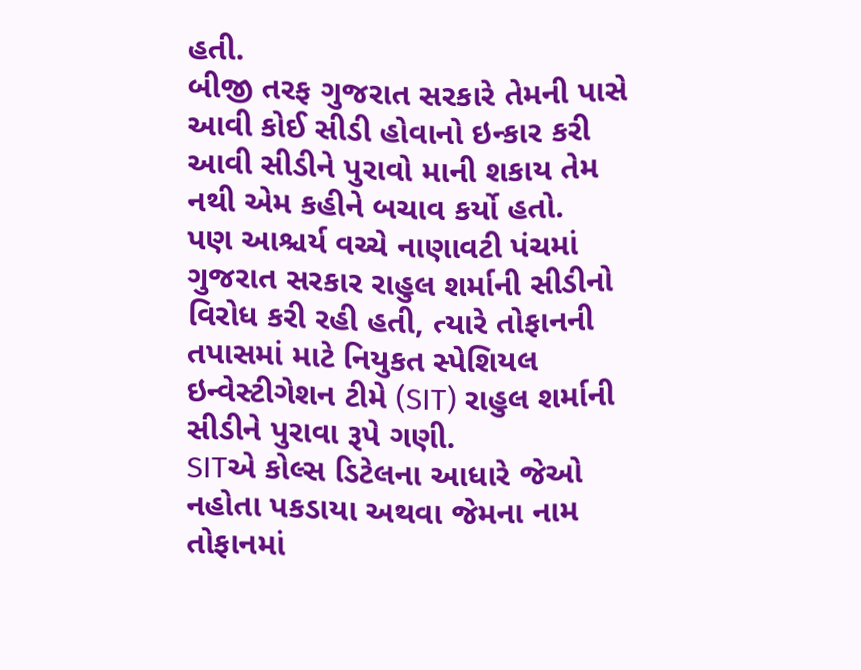હતી.
બીજી તરફ ગુજરાત સરકારે તેમની પાસે આવી કોઈ સીડી હોવાનો ઇન્કાર કરી આવી સીડીને પુરાવો માની શકાય તેમ નથી એમ કહીને બચાવ કર્યો હતો.
પણ આશ્ચર્ય વચ્ચે નાણાવટી પંચમાં ગુજરાત સરકાર રાહુલ શર્માની સીડીનો વિરોધ કરી રહી હતી, ત્યારે તોફાનની તપાસમાં માટે નિયુકત સ્પેશિયલ ઇન્વેસ્ટીગેશન ટીમે (SIT) રાહુલ શર્માની સીડીને પુરાવા રૂપે ગણી.
SITએ કોલ્સ ડિટેલના આધારે જેઓ નહોતા પકડાયા અથવા જેમના નામ તોફાનમાં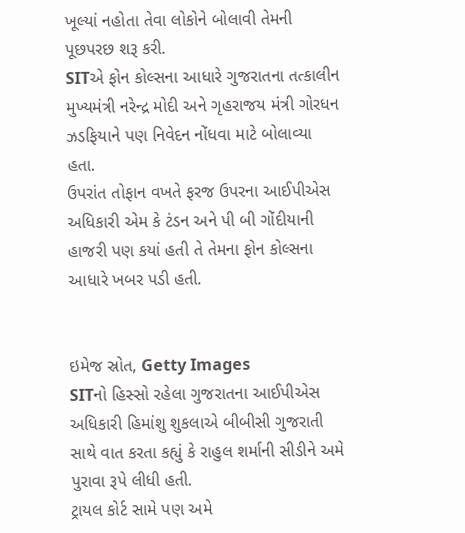ખૂલ્યાં નહોતા તેવા લોકોને બોલાવી તેમની પૂછપરછ શરૂ કરી.
SITએ ફોન કોલ્સના આધારે ગુજરાતના તત્કાલીન મુખ્યમંત્રી નરેન્દ્ર મોદી અને ગૃહરાજય મંત્રી ગોરધન ઝડફિયાને પણ નિવેદન નોંધવા માટે બોલાવ્યા હતા.
ઉપરાંત તોફાન વખતે ફરજ ઉપરના આઈપીએસ અધિકારી એમ કે ટંડન અને પી બી ગોંદીયાની હાજરી પણ કયાં હતી તે તેમના ફોન કોલ્સના આધારે ખબર પડી હતી.


ઇમેજ સ્રોત, Getty Images
SITનો હિસ્સો રહેલા ગુજરાતના આઈપીએસ અધિકારી હિમાંશુ શુકલાએ બીબીસી ગુજરાતી સાથે વાત કરતા કહ્યું કે રાહુલ શર્માની સીડીને અમે પુરાવા રૂપે લીધી હતી.
ટ્રાયલ કોર્ટ સામે પણ અમે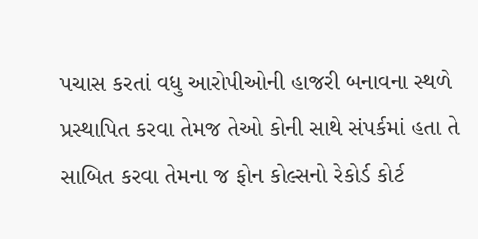પચાસ કરતાં વધુ આરોપીઓની હાજરી બનાવના સ્થળે પ્રસ્થાપિત કરવા તેમજ તેઓ કોની સાથે સંપર્કમાં હતા તે સાબિત કરવા તેમના જ ફોન કોલ્સનો રેકોર્ડ કોર્ટ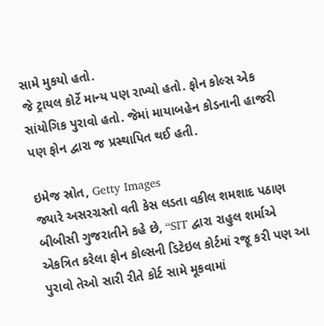સામે મુકયો હતો.
જે ટ્રાયલ કોર્ટે માન્ય પણ રાખ્યો હતો. ફોન કોલ્સ એક સાંયોગિક પુરાવો હતો. જેમાં માયાબહેન કોડનાની હાજરી પણ ફોન દ્વારા જ પ્રસ્થાપિત થઈ હતી.

ઇમેજ સ્રોત, Getty Images
જ્યારે અસરગ્રસ્તો વતી કેસ લડતા વકીલ શમશાદ પઠાણ બીબીસી ગુજરાતીને કહે છે, “SIT દ્વારા રાહુલ શર્માએ એકત્રિત કરેલા ફોન કોલ્સની ડિટેઇલ કોર્ટમાં રજૂ કરી પણ આ પુરાવો તેઓ સારી રીતે કોર્ટ સામે મૂકવામાં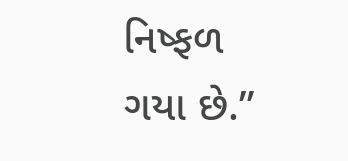નિષ્ફળ ગયા છે.”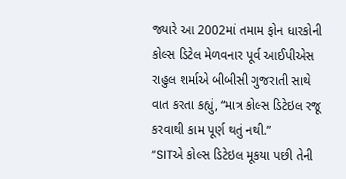જ્યારે આ 2002માં તમામ ફોન ધારકોની કોલ્સ ડિટેલ મેળવનાર પૂર્વ આઈપીએસ રાહુલ શર્માએ બીબીસી ગુજરાતી સાથે વાત કરતા કહ્યું, “માત્ર કોલ્સ ડિટેઇલ રજૂ કરવાથી કામ પૂર્ણ થતું નથી.”
“SITએ કોલ્સ ડિટેઇલ મૂકયા પછી તેની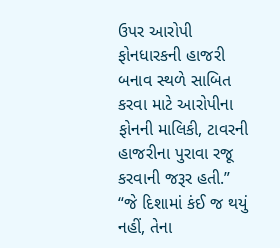ઉપર આરોપી ફોનધારકની હાજરી બનાવ સ્થળે સાબિત કરવા માટે આરોપીના ફોનની માલિકી, ટાવરની હાજરીના પુરાવા રજૂ કરવાની જરૂર હતી.”
“જે દિશામાં કંઈ જ થયું નહીં, તેના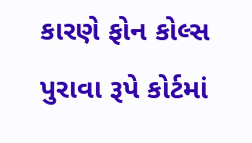કારણે ફોન કોલ્સ પુરાવા રૂપે કોર્ટમાં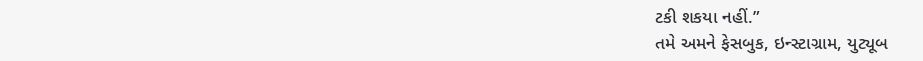ટકી શકયા નહીં.”
તમે અમને ફેસબુક, ઇન્સ્ટાગ્રામ, યુટ્યૂબ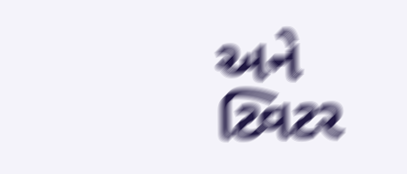અને ટ્વિટર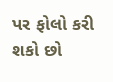પર ફોલો કરી શકો છો